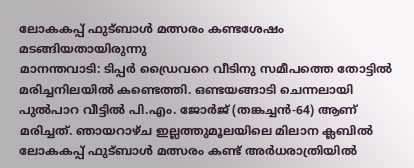ലോകകപ്പ് ഫുട്ബാൾ മത്സരം കണ്ടശേഷം മടങ്ങിയതായിരുന്നു
മാനന്തവാടി: ടിപ്പർ ഡ്രൈവറെ വീടിനു സമീപത്തെ തോട്ടിൽ മരിച്ചനിലയിൽ കണ്ടെത്തി. ഒണ്ടയങ്ങാടി ചെന്നലായി പുൽപാറ വീട്ടിൽ പി.എം. ജോർജ് (തങ്കച്ചൻ-64) ആണ് മരിച്ചത്. ഞായറാഴ്ച ഇല്ലത്തുമൂലയിലെ മിലാന ക്ലബിൽ ലോകകപ്പ് ഫുട്ബാൾ മത്സരം കണ്ട് അർധരാത്രിയിൽ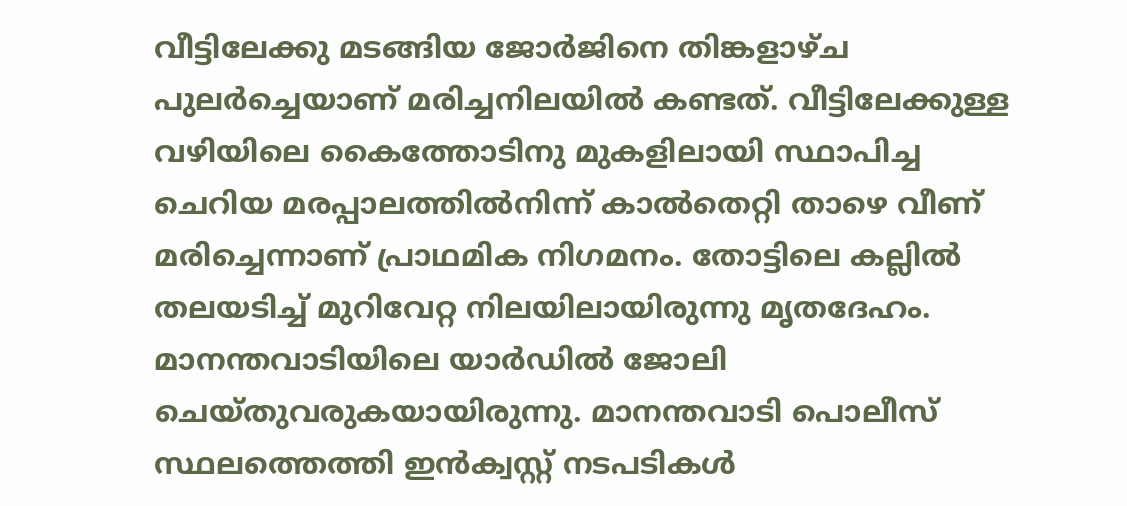വീട്ടിലേക്കു മടങ്ങിയ ജോർജിനെ തിങ്കളാഴ്ച പുലർച്ചെയാണ് മരിച്ചനിലയിൽ കണ്ടത്. വീട്ടിലേക്കുള്ള വഴിയിലെ കൈത്തോടിനു മുകളിലായി സ്ഥാപിച്ച ചെറിയ മരപ്പാലത്തിൽനിന്ന് കാൽതെറ്റി താഴെ വീണ് മരിച്ചെന്നാണ് പ്രാഥമിക നിഗമനം. തോട്ടിലെ കല്ലിൽ തലയടിച്ച് മുറിവേറ്റ നിലയിലായിരുന്നു മൃതദേഹം. മാനന്തവാടിയിലെ യാർഡിൽ ജോലി ചെയ്തുവരുകയായിരുന്നു. മാനന്തവാടി പൊലീസ് സ്ഥലത്തെത്തി ഇൻക്വസ്റ്റ് നടപടികൾ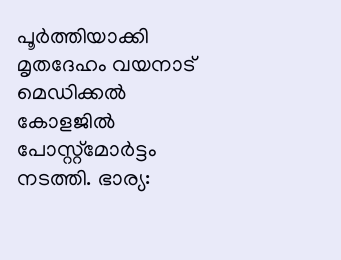പൂർത്തിയാക്കി മൃതദേഹം വയനാട് മെഡിക്കൽ കോളജിൽ പോസ്റ്റ്മോർട്ടം നടത്തി. ഭാര്യ: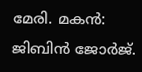മേരി. മകൻ: ജിബിൻ ജോർജ്.